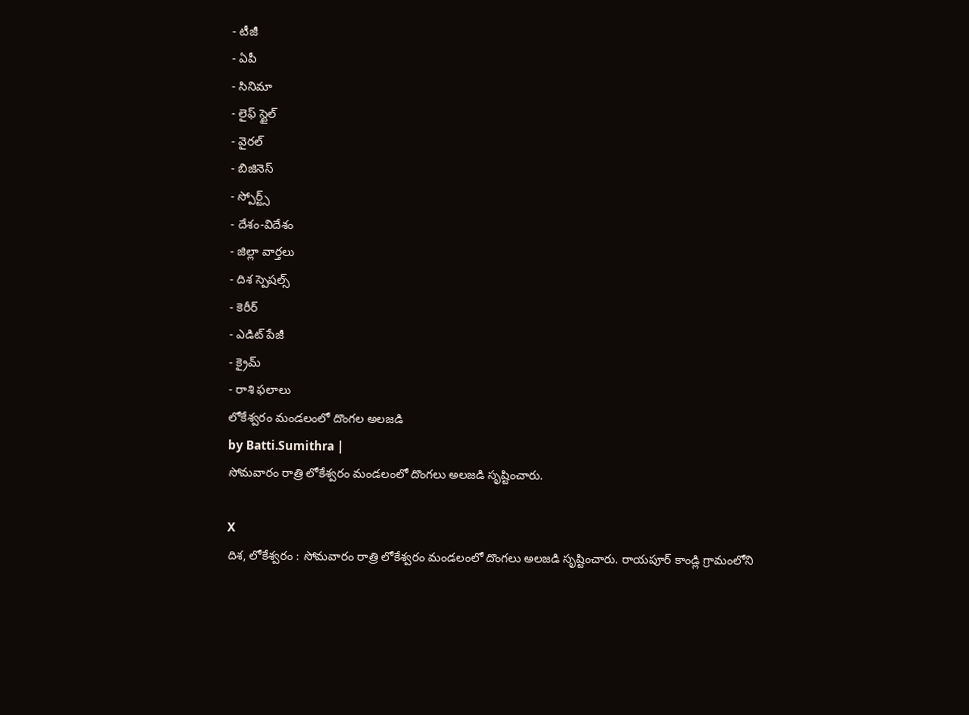- టీజీ
- ఏపీ
- సినిమా
- లైఫ్ స్టైల్
- వైరల్
- బిజినెస్
- స్పోర్ట్స్
- దేశం-విదేశం
- జిల్లా వార్తలు
- దిశ స్పెషల్స్
- కెరీర్
- ఎడిట్ పేజీ
- క్రైమ్
- రాశి ఫలాలు
లోకేశ్వరం మండలంలో దొంగల అలజడి
by Batti.Sumithra |
సోమవారం రాత్రి లోకేశ్వరం మండలంలో దొంగలు అలజడి సృష్టించారు.

X
దిశ, లోకేశ్వరం : సోమవారం రాత్రి లోకేశ్వరం మండలంలో దొంగలు అలజడి సృష్టించారు. రాయపూర్ కాండ్లి గ్రామంలోని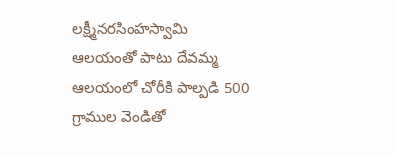లక్ష్మీనరసింహస్వామి ఆలయంతో పాటు దేవమ్మ ఆలయంలో చోరీకి పాల్పడి 500 గ్రాముల వెండితో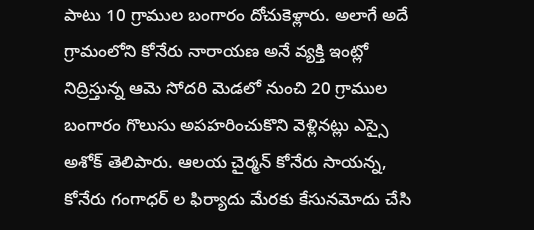పాటు 10 గ్రాముల బంగారం దోచుకెళ్లారు. అలాగే అదే గ్రామంలోని కోనేరు నారాయణ అనే వ్యక్తి ఇంట్లో నిద్రిస్తున్న ఆమె సోదరి మెడలో నుంచి 20 గ్రాముల బంగారం గొలుసు అపహరించుకొని వెళ్లినట్లు ఎస్సై అశోక్ తెలిపారు. ఆలయ చైర్మన్ కోనేరు సాయన్న, కోనేరు గంగాధర్ ల ఫిర్యాదు మేరకు కేసునమోదు చేసి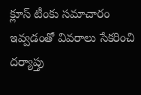క్లూస్ టీంకు సమాచారం ఇవ్వడంతో వివరాలు సేకరించి దర్యాప్తు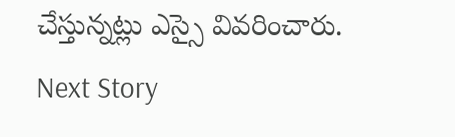చేస్తున్నట్లు ఎస్సై వివరించారు.
Next Story